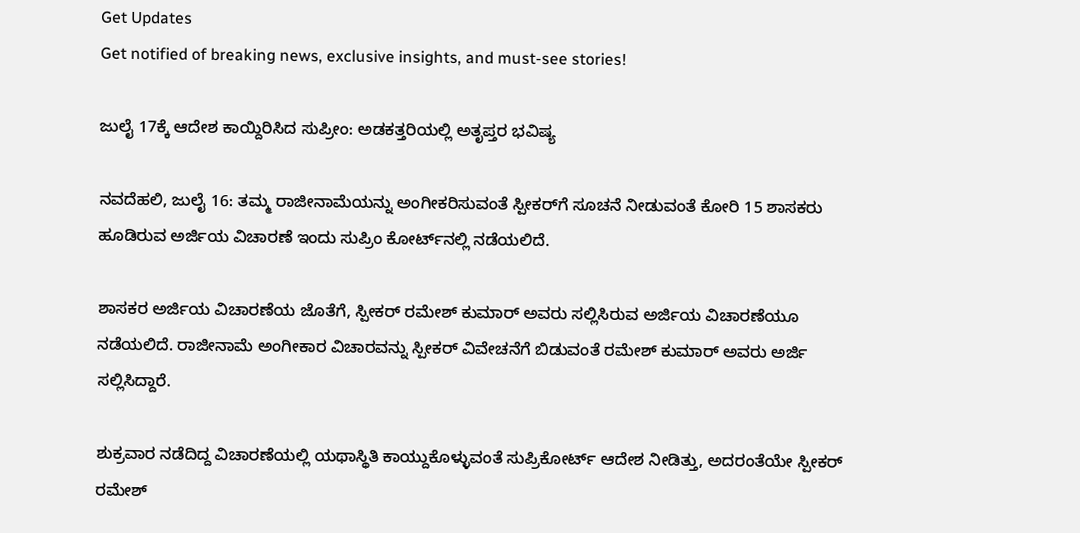Get Updates
Get notified of breaking news, exclusive insights, and must-see stories!

ಜುಲೈ 17ಕ್ಕೆ ಆದೇಶ ಕಾಯ್ದಿರಿಸಿದ ಸುಪ್ರೀಂ: ಅಡಕತ್ತರಿಯಲ್ಲಿ ಅತೃಪ್ತರ ಭವಿಷ್ಯ

ನವದೆಹಲಿ, ಜುಲೈ 16: ತಮ್ಮ ರಾಜೀನಾಮೆಯನ್ನು ಅಂಗೀಕರಿಸುವಂತೆ ಸ್ಪೀಕರ್‌ಗೆ ಸೂಚನೆ ನೀಡುವಂತೆ ಕೋರಿ 15 ಶಾಸಕರು ಹೂಡಿರುವ ಅರ್ಜಿಯ ವಿಚಾರಣೆ ಇಂದು ಸುಪ್ರಿಂ ಕೋರ್ಟ್‌ನಲ್ಲಿ ನಡೆಯಲಿದೆ.

ಶಾಸಕರ ಅರ್ಜಿಯ ವಿಚಾರಣೆಯ ಜೊತೆಗೆ, ಸ್ಪೀಕರ್ ರಮೇಶ್ ಕುಮಾರ್ ಅವರು ಸಲ್ಲಿಸಿರುವ ಅರ್ಜಿಯ ವಿಚಾರಣೆಯೂ ನಡೆಯಲಿದೆ. ರಾಜೀನಾಮೆ ಅಂಗೀಕಾರ ವಿಚಾರವನ್ನು ಸ್ಪೀಕರ್ ವಿವೇಚನೆಗೆ ಬಿಡುವಂತೆ ರಮೇಶ್ ಕುಮಾರ್ ಅವರು ಅರ್ಜಿ ಸಲ್ಲಿಸಿದ್ದಾರೆ.

ಶುಕ್ರವಾರ ನಡೆದಿದ್ದ ವಿಚಾರಣೆಯಲ್ಲಿ ಯಥಾಸ್ಥಿತಿ ಕಾಯ್ದುಕೊಳ್ಳುವಂತೆ ಸುಪ್ರಿಕೋರ್ಟ್ ಆದೇಶ ನೀಡಿತ್ತು, ಅದರಂತೆಯೇ ಸ್ಪೀಕರ್ ರಮೇಶ್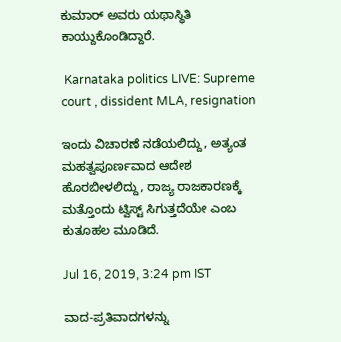ಕುಮಾರ್ ಅವರು ಯಥಾಸ್ಥಿತಿ ಕಾಯ್ದುಕೊಂಡಿದ್ದಾರೆ.

 Karnataka politics LIVE: Supreme court , dissident MLA, resignation

ಇಂದು ವಿಚಾರಣೆ ನಡೆಯಲಿದ್ದು, ಅತ್ಯಂತ ಮಹತ್ವಪೂರ್ಣವಾದ ಆದೇಶ ಹೊರಬೀಳಲಿದ್ದು, ರಾಜ್ಯ ರಾಜಕಾರಣಕ್ಕೆ ಮತ್ತೊಂದು ಟ್ವಿಸ್ಟ್ ಸಿಗುತ್ತದೆಯೇ ಎಂಬ ಕುತೂಹಲ ಮೂಡಿದೆ.

Jul 16, 2019, 3:24 pm IST

ವಾದ-ಪ್ರತಿವಾದಗಳನ್ನು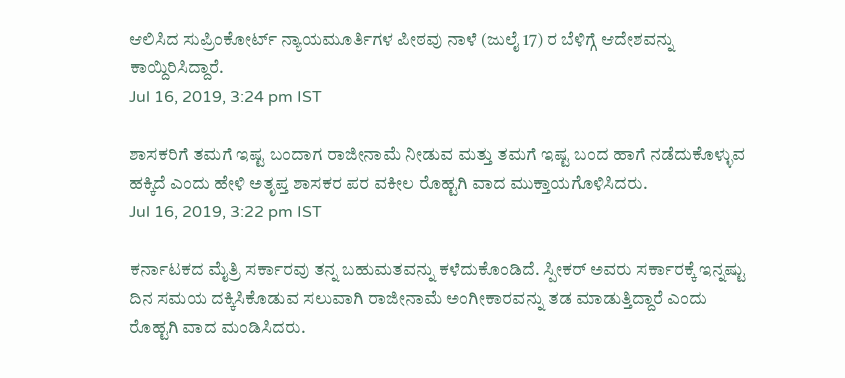ಆಲಿಸಿದ ಸುಪ್ರಿಂಕೋರ್ಟ್ ನ್ಯಾಯಮೂರ್ತಿಗಳ ಪೀಠವು ನಾಳೆ (ಜುಲೈ 17) ರ ಬೆಳಿಗ್ಗೆ ಆದೇಶವನ್ನು ಕಾಯ್ದಿರಿಸಿದ್ದಾರೆ.
Jul 16, 2019, 3:24 pm IST

ಶಾಸಕರಿಗೆ ತಮಗೆ ಇಷ್ಟ ಬಂದಾಗ ರಾಜೀನಾಮೆ ನೀಡುವ ಮತ್ತು ತಮಗೆ ಇಷ್ಟ ಬಂದ ಹಾಗೆ ನಡೆದುಕೊಳ್ಳುವ ಹಕ್ಕಿದೆ ಎಂದು ಹೇಳಿ ಅತೃಪ್ತ ಶಾಸಕರ ಪರ ವಕೀಲ ರೊಹ್ಟಗಿ ವಾದ ಮುಕ್ತಾಯಗೊಳಿಸಿದರು.
Jul 16, 2019, 3:22 pm IST

ಕರ್ನಾಟಕದ ಮೈತ್ರಿ ಸರ್ಕಾರವು ತನ್ನ ಬಹುಮತವನ್ನು ಕಳೆದುಕೊಂಡಿದೆ. ಸ್ಪೀಕರ್ ಅವರು ಸರ್ಕಾರಕ್ಕೆ ಇನ್ನಷ್ಟು ದಿನ ಸಮಯ ದಕ್ಕಿಸಿಕೊಡುವ ಸಲುವಾಗಿ ರಾಜೀನಾಮೆ ಅಂಗೀಕಾರವನ್ನು ತಡ ಮಾಡುತ್ತಿದ್ದಾರೆ ಎಂದು ರೊಹ್ಟಗಿ ವಾದ ಮಂಡಿಸಿದರು.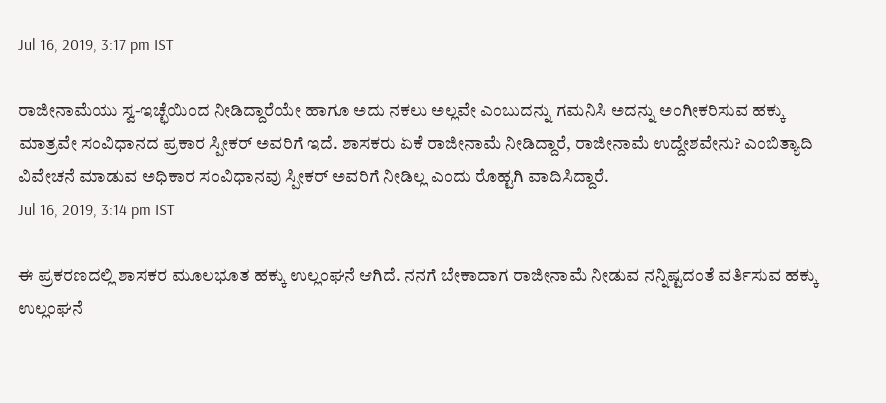Jul 16, 2019, 3:17 pm IST

ರಾಜೀನಾಮೆಯು ಸ್ವ-ಇಚ್ಛೆಯಿಂದ ನೀಡಿದ್ದಾರೆಯೇ ಹಾಗೂ ಅದು ನಕಲು ಅಲ್ಲವೇ ಎಂಬುದನ್ನು ಗಮನಿಸಿ ಅದನ್ನು ಅಂಗೀಕರಿಸುವ ಹಕ್ಕು ಮಾತ್ರವೇ ಸಂವಿಧಾನದ ಪ್ರಕಾರ ಸ್ಪೀಕರ್ ಅವರಿಗೆ ಇದೆ. ಶಾಸಕರು ಏಕೆ ರಾಜೀನಾಮೆ ನೀಡಿದ್ದಾರೆ, ರಾಜೀನಾಮೆ ಉದ್ದೇಶವೇನು? ಎಂಬಿತ್ಯಾದಿ ವಿವೇಚನೆ ಮಾಡುವ ಅಧಿಕಾರ ಸಂವಿಧಾನವು ಸ್ಪೀಕರ್ ಅವರಿಗೆ ನೀಡಿಲ್ಲ ಎಂದು ರೊಹ್ಟಗಿ ವಾದಿಸಿದ್ದಾರೆ.
Jul 16, 2019, 3:14 pm IST

ಈ ಪ್ರಕರಣದಲ್ಲಿ ಶಾಸಕರ ಮೂಲಭೂತ ಹಕ್ಕು ಉಲ್ಲಂಘನೆ ಆಗಿದೆ. ನನಗೆ ಬೇಕಾದಾಗ ರಾಜೀನಾಮೆ ನೀಡುವ ನನ್ನಿಷ್ಟದಂತೆ ವರ್ತಿಸುವ ಹಕ್ಕು ಉಲ್ಲಂಘನೆ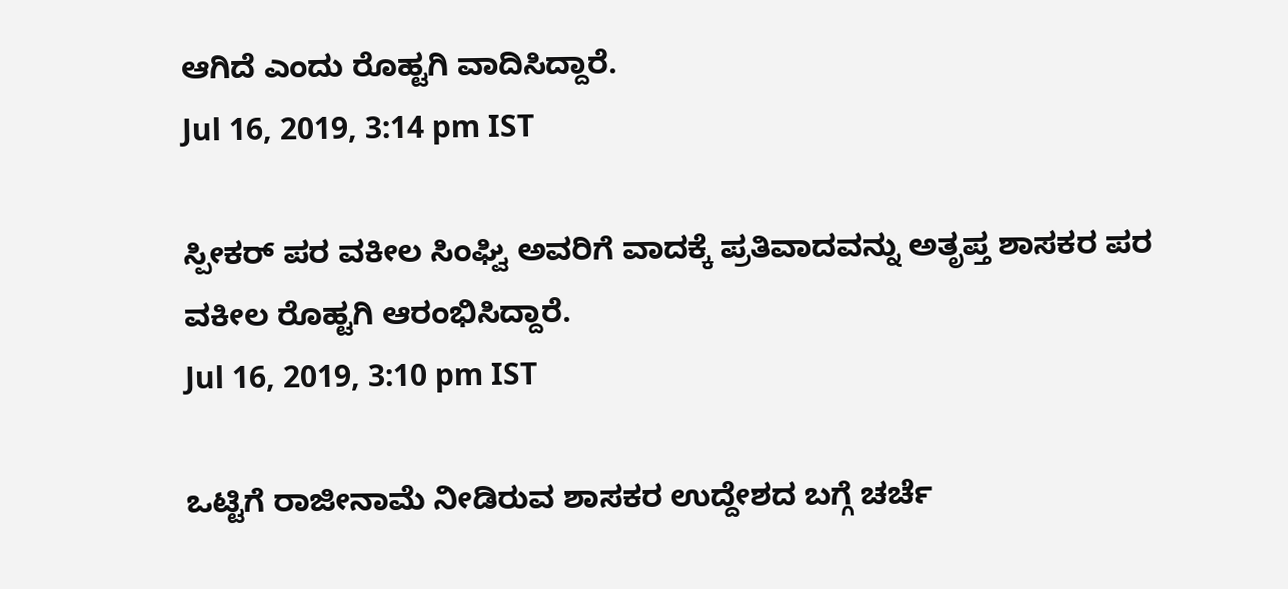ಆಗಿದೆ ಎಂದು ರೊಹ್ಟಗಿ ವಾದಿಸಿದ್ದಾರೆ.
Jul 16, 2019, 3:14 pm IST

ಸ್ಪೀಕರ್ ಪರ ವಕೀಲ ಸಿಂಘ್ವಿ ಅವರಿಗೆ ವಾದಕ್ಕೆ ಪ್ರತಿವಾದವನ್ನು ಅತೃಪ್ತ ಶಾಸಕರ ಪರ ವಕೀಲ ರೊಹ್ಟಗಿ ಆರಂಭಿಸಿದ್ದಾರೆ.
Jul 16, 2019, 3:10 pm IST

ಒಟ್ಟಿಗೆ ರಾಜೀನಾಮೆ ನೀಡಿರುವ ಶಾಸಕರ ಉದ್ದೇಶದ ಬಗ್ಗೆ ಚರ್ಚೆ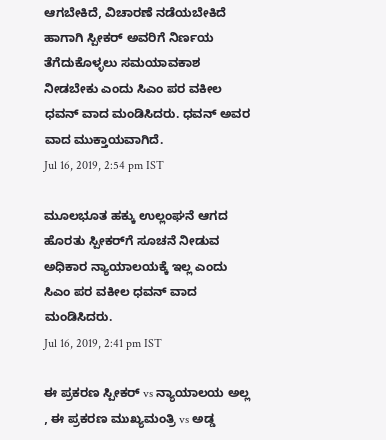ಆಗಬೇಕಿದೆ, ವಿಚಾರಣೆ ನಡೆಯಬೇಕಿದೆ ಹಾಗಾಗಿ ಸ್ಪೀಕರ್ ಅವರಿಗೆ ನಿರ್ಣಯ ತೆಗೆದುಕೊಳ್ಳಲು ಸಮಯಾವಕಾಶ ನೀಡಬೇಕು ಎಂದು ಸಿಎಂ ಪರ ವಕೀಲ ಧವನ್ ವಾದ ಮಂಡಿಸಿದರು. ಧವನ್ ಅವರ ವಾದ ಮುಕ್ತಾಯವಾಗಿದೆ.
Jul 16, 2019, 2:54 pm IST

ಮೂಲಭೂತ ಹಕ್ಕು ಉಲ್ಲಂಘನೆ ಆಗದ ಹೊರತು ಸ್ಪೀಕರ್‌ಗೆ ಸೂಚನೆ ನೀಡುವ ಅಧಿಕಾರ ನ್ಯಾಯಾಲಯಕ್ಕೆ ಇಲ್ಲ ಎಂದು ಸಿಎಂ ಪರ ವಕೀಲ ಧವನ್ ವಾದ ಮಂಡಿಸಿದರು.
Jul 16, 2019, 2:41 pm IST

ಈ ಪ್ರಕರಣ ಸ್ಪೀಕರ್ vs ನ್ಯಾಯಾಲಯ ಅಲ್ಲ , ಈ ಪ್ರಕರಣ ಮುಖ್ಯಮಂತ್ರಿ vs ಅಡ್ಡ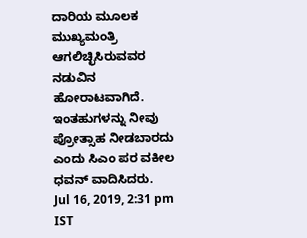ದಾರಿಯ ಮೂಲಕ ಮುಖ್ಯಮಂತ್ರಿ ಆಗಲಿಚ್ಛಿಸಿರುವವರ ನಡುವಿನ ಹೋರಾಟವಾಗಿದೆ. ಇಂತಹುಗಳನ್ನು ನೀವು ಪ್ರೋತ್ಸಾಹ ನೀಡಬಾರದು ಎಂದು ಸಿಎಂ ಪರ ವಕೀಲ ಧವನ್ ವಾದಿಸಿದರು.
Jul 16, 2019, 2:31 pm IST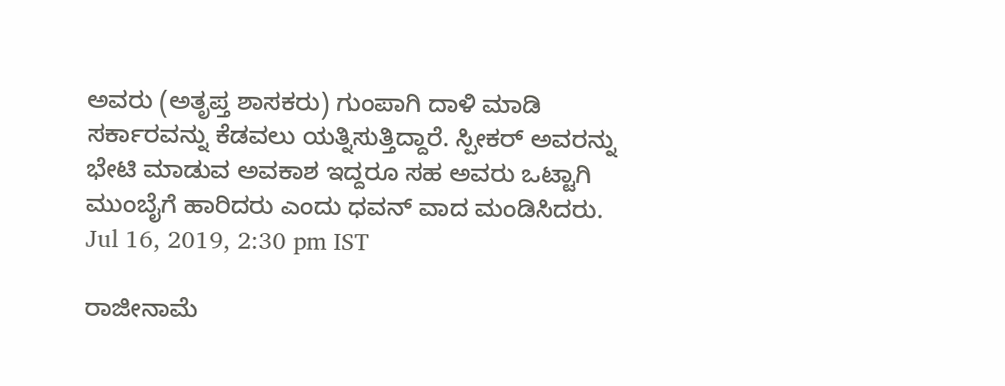ಅವರು (ಅತೃಪ್ತ ಶಾಸಕರು) ಗುಂಪಾಗಿ ದಾಳಿ ಮಾಡಿ ಸರ್ಕಾರವನ್ನು ಕೆಡವಲು ಯತ್ನಿಸುತ್ತಿದ್ದಾರೆ. ಸ್ಪೀಕರ್ ಅವರನ್ನು ಭೇಟಿ ಮಾಡುವ ಅವಕಾಶ ಇದ್ದರೂ ಸಹ ಅವರು ಒಟ್ಟಾಗಿ ಮುಂಬೈಗೆ ಹಾರಿದರು ಎಂದು ಧವನ್ ವಾದ ಮಂಡಿಸಿದರು.
Jul 16, 2019, 2:30 pm IST

ರಾಜೀನಾಮೆ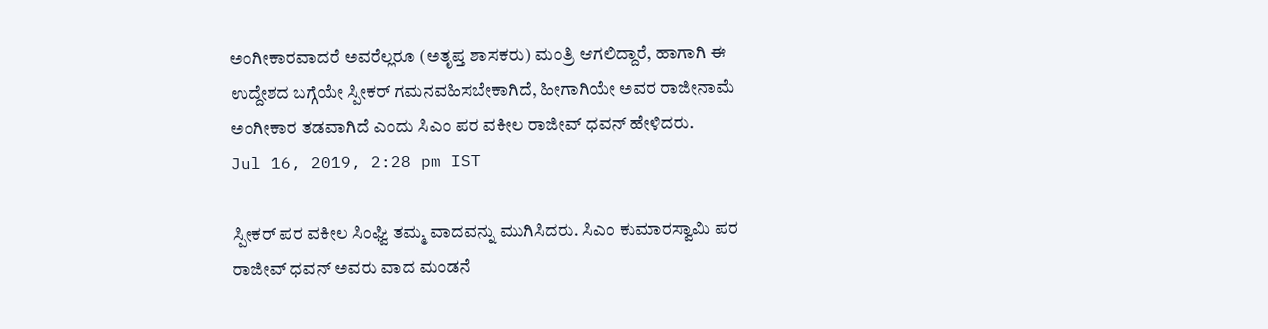ಅಂಗೀಕಾರವಾದರೆ ಅವರೆಲ್ಲರೂ (ಅತೃಪ್ತ ಶಾಸಕರು) ಮಂತ್ರಿ ಆಗಲಿದ್ದಾರೆ, ಹಾಗಾಗಿ ಈ ಉದ್ದೇಶದ ಬಗ್ಗೆಯೇ ಸ್ಪೀಕರ್ ಗಮನವಹಿಸಬೇಕಾಗಿದೆ, ಹೀಗಾಗಿಯೇ ಅವರ ರಾಜೀನಾಮೆ ಅಂಗೀಕಾರ ತಡವಾಗಿದೆ ಎಂದು ಸಿಎಂ ಪರ ವಕೀಲ ರಾಜೀವ್ ಧವನ್ ಹೇಳಿದರು.
Jul 16, 2019, 2:28 pm IST

ಸ್ಪೀಕರ್ ಪರ ವಕೀಲ ಸಿಂಘ್ವಿ ತಮ್ಮ ವಾದವನ್ನು ಮುಗಿಸಿದರು. ಸಿಎಂ ಕುಮಾರಸ್ವಾಮಿ ಪರ ರಾಜೀವ್ ಧವನ್ ಅವರು ವಾದ ಮಂಡನೆ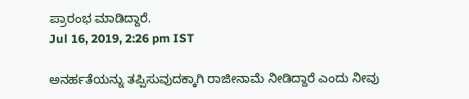ಪ್ರಾರಂಭ ಮಾಡಿದ್ದಾರೆ.
Jul 16, 2019, 2:26 pm IST

ಅನರ್ಹತೆಯನ್ನು ತಪ್ಪಿಸುವುದಕ್ಕಾಗಿ ರಾಜೀನಾಮೆ ನೀಡಿದ್ದಾರೆ ಎಂದು ನೀವು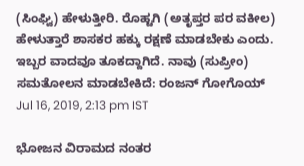(ಸಿಂಘ್ವಿ) ಹೇಳುತ್ತೀರಿ. ರೊಹ್ಟಗಿ (ಅತೃಪ್ತರ ಪರ ವಕೀಲ) ಹೇಳುತ್ತಾರೆ ಶಾಸಕರ ಹಕ್ಕು ರಕ್ಷಣೆ ಮಾಡಬೇಕು ಎಂದು. ಇಬ್ಬರ ವಾದವೂ ತೂಕದ್ದಾಗಿದೆ. ನಾವು (ಸುಪ್ರೀಂ) ಸಮತೋಲನ ಮಾಡಬೇಕಿದೆ: ರಂಜನ್ ಗೋಗೊಯ್
Jul 16, 2019, 2:13 pm IST

ಭೋಜನ ವಿರಾಮದ ನಂತರ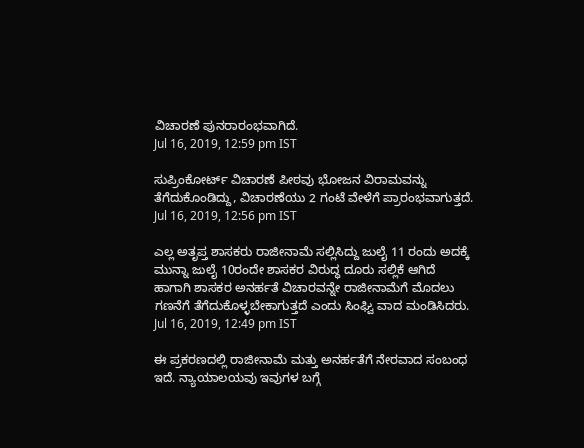ವಿಚಾರಣೆ ಪುನರಾರಂಭವಾಗಿದೆ.
Jul 16, 2019, 12:59 pm IST

ಸುಪ್ರಿಂಕೋರ್ಟ್‌ ವಿಚಾರಣೆ ಪೀಠವು ಭೋಜನ ವಿರಾಮವನ್ನು ತೆಗೆದುಕೊಂಡಿದ್ದು, ವಿಚಾರಣೆಯು 2 ಗಂಟೆ ವೇಳೆಗೆ ಪ್ರಾರಂಭವಾಗುತ್ತದೆ.
Jul 16, 2019, 12:56 pm IST

ಎಲ್ಲ ಅತೃಪ್ತ ಶಾಸಕರು ರಾಜೀನಾಮೆ ಸಲ್ಲಿಸಿದ್ದು ಜುಲೈ 11 ರಂದು ಅದಕ್ಕೆ ಮುನ್ನಾ ಜುಲೈ 10ರಂದೇ ಶಾಸಕರ ವಿರುದ್ಧ ದೂರು ಸಲ್ಲಿಕೆ ಆಗಿದೆ ಹಾಗಾಗಿ ಶಾಸಕರ ಅನರ್ಹತೆ ವಿಚಾರವನ್ನೇ ರಾಜೀನಾಮೆಗೆ ಮೊದಲು ಗಣನೆಗೆ ತೆಗೆದುಕೊಳ್ಳಬೇಕಾಗುತ್ತದೆ ಎಂದು ಸಿಂಘ್ವಿ ವಾದ ಮಂಡಿಸಿದರು.
Jul 16, 2019, 12:49 pm IST

ಈ ಪ್ರಕರಣದಲ್ಲಿ ರಾಜೀನಾಮೆ ಮತ್ತು ಅನರ್ಹತೆಗೆ ನೇರವಾದ ಸಂಬಂಧ ಇದೆ. ನ್ಯಾಯಾಲಯವು ಇವುಗಳ ಬಗ್ಗೆ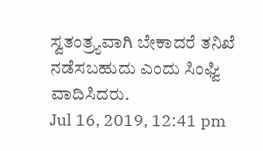ಸ್ವತಂತ್ರ್ಯವಾಗಿ ಬೇಕಾದರೆ ತನಿಖೆ ನಡೆಸಬಹುದು ಎಂದು ಸಿಂಘ್ವಿ ವಾದಿಸಿದರು.
Jul 16, 2019, 12:41 pm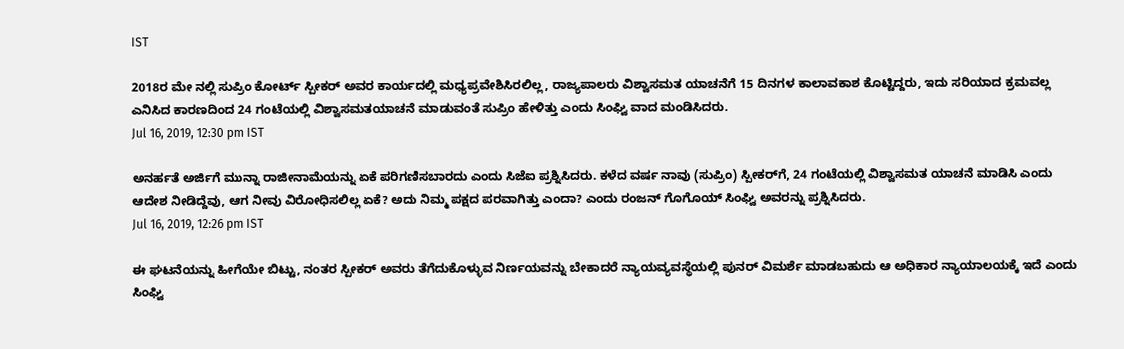IST

2018ರ ಮೇ ನಲ್ಲಿ ಸುಪ್ರಿಂ ಕೋರ್ಟ್‌ ಸ್ಪೀಕರ್‌ ಅವರ ಕಾರ್ಯದಲ್ಲಿ ಮಧ್ಯಪ್ರವೇಶಿಸಿರಲಿಲ್ಲ, ರಾಜ್ಯಪಾಲರು ವಿಶ್ವಾಸಮತ ಯಾಚನೆಗೆ 15 ದಿನಗಳ ಕಾಲಾವಕಾಶ ಕೊಟ್ಟಿದ್ದರು, ಇದು ಸರಿಯಾದ ಕ್ರಮವಲ್ಲ ಎನಿಸಿದ ಕಾರಣದಿಂದ 24 ಗಂಟೆಯಲ್ಲಿ ವಿಶ್ವಾಸಮತಯಾಚನೆ ಮಾಡುವಂತೆ ಸುಪ್ರಿಂ ಹೇಳಿತ್ತು ಎಂದು ಸಿಂಘ್ವಿ ವಾದ ಮಂಡಿಸಿದರು.
Jul 16, 2019, 12:30 pm IST

ಅನರ್ಹತೆ ಅರ್ಜಿಗೆ ಮುನ್ನಾ ರಾಜೀನಾಮೆಯನ್ನು ಏಕೆ ಪರಿಗಣಿಸಬಾರದು ಎಂದು ಸಿಜೆಐ ಪ್ರಶ್ನಿಸಿದರು. ಕಳೆದ ವರ್ಷ ನಾವು (ಸುಪ್ರಿಂ) ಸ್ಪೀಕರ್‌ಗೆ, 24 ಗಂಟೆಯಲ್ಲಿ ವಿಶ್ವಾಸಮತ ಯಾಚನೆ ಮಾಡಿಸಿ ಎಂದು ಆದೇಶ ನೀಡಿದ್ದೆವು, ಆಗ ನೀವು ವಿರೋಧಿಸಲಿಲ್ಲ ಏಕೆ? ಅದು ನಿಮ್ಮ ಪಕ್ಷದ ಪರವಾಗಿತ್ತು ಎಂದಾ? ಎಂದು ರಂಜನ್ ಗೊಗೊಯ್ ಸಿಂಘ್ವಿ ಅವರನ್ನು ಪ್ರಶ್ನಿಸಿದರು.
Jul 16, 2019, 12:26 pm IST

ಈ ಘಟನೆಯನ್ನು ಹೀಗೆಯೇ ಬಿಟ್ಟು, ನಂತರ ಸ್ಪೀಕರ್ ಅವರು ತೆಗೆದುಕೊಳ್ಳುವ ನಿರ್ಣಯವನ್ನು ಬೇಕಾದರೆ ನ್ಯಾಯವ್ಯವಸ್ಥೆಯಲ್ಲಿ ಪುನರ್‌ ವಿಮರ್ಶೆ ಮಾಡಬಹುದು ಆ ಅಧಿಕಾರ ನ್ಯಾಯಾಲಯಕ್ಕೆ ಇದೆ ಎಂದು ಸಿಂಘ್ವಿ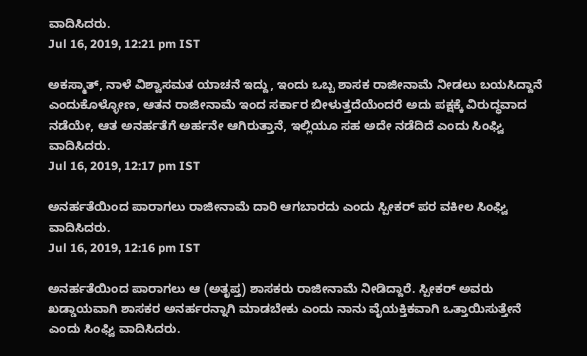ವಾದಿಸಿದರು.
Jul 16, 2019, 12:21 pm IST

ಅಕಸ್ಮಾತ್, ನಾಳೆ ವಿಶ್ವಾಸಮತ ಯಾಚನೆ ಇದ್ದು, ಇಂದು ಒಬ್ಬ ಶಾಸಕ ರಾಜೀನಾಮೆ ನೀಡಲು ಬಯಸಿದ್ದಾನೆ ಎಂದುಕೊಳ್ಳೋಣ, ಆತನ ರಾಜೀನಾಮೆ ಇಂದ ಸರ್ಕಾರ ಬೀಳುತ್ತದೆಯೆಂದರೆ ಅದು ಪಕ್ಷಕ್ಕೆ ವಿರುದ್ಧವಾದ ನಡೆಯೇ, ಆತ ಅನರ್ಹತೆಗೆ ಅರ್ಹನೇ ಆಗಿರುತ್ತಾನೆ, ಇಲ್ಲಿಯೂ ಸಹ ಅದೇ ನಡೆದಿದೆ ಎಂದು ಸಿಂಘ್ವಿ ವಾದಿಸಿದರು.
Jul 16, 2019, 12:17 pm IST

ಅನರ್ಹತೆಯಿಂದ ಪಾರಾಗಲು ರಾಜೀನಾಮೆ ದಾರಿ ಆಗಬಾರದು ಎಂದು ಸ್ಪೀಕರ್ ಪರ ವಕೀಲ ಸಿಂಘ್ವಿ ವಾದಿಸಿದರು.
Jul 16, 2019, 12:16 pm IST

ಅನರ್ಹತೆಯಿಂದ ಪಾರಾಗಲು ಆ (ಅತೃಪ್ತ) ಶಾಸಕರು ರಾಜೀನಾಮೆ ನೀಡಿದ್ದಾರೆ. ಸ್ಪೀಕರ್ ಅವರು ಖಡ್ಡಾಯವಾಗಿ ಶಾಸಕರ ಅನರ್ಹರನ್ನಾಗಿ ಮಾಡಬೇಕು ಎಂದು ನಾನು ವೈಯಕ್ತಿಕವಾಗಿ ಒತ್ತಾಯಿಸುತ್ತೇನೆ ಎಂದು ಸಿಂಘ್ವಿ ವಾದಿಸಿದರು.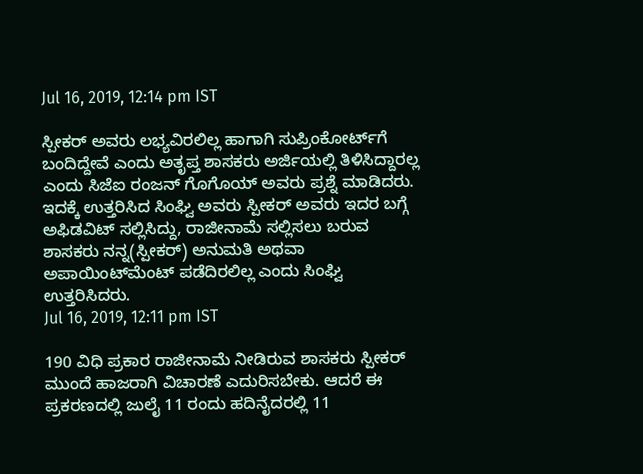Jul 16, 2019, 12:14 pm IST

ಸ್ಪೀಕರ್ ಅವರು ಲಭ್ಯವಿರಲಿಲ್ಲ ಹಾಗಾಗಿ ಸುಪ್ರಿಂಕೋರ್ಟ್‌ಗೆ ಬಂದಿದ್ದೇವೆ ಎಂದು ಅತೃಪ್ತ ಶಾಸಕರು ಅರ್ಜಿಯಲ್ಲಿ ತಿಳಿಸಿದ್ದಾರಲ್ಲ ಎಂದು ಸಿಜೆಐ ರಂಜನ್ ಗೊಗೊಯ್ ಅವರು ಪ್ರಶ್ನೆ ಮಾಡಿದರು. ಇದಕ್ಕೆ ಉತ್ತರಿಸಿದ ಸಿಂಘ್ವಿ ಅವರು ಸ್ಪೀಕರ್ ಅವರು ಇದರ ಬಗ್ಗೆ ಅಫಿಡವಿಟ್ ಸಲ್ಲಿಸಿದ್ದು, ರಾಜೀನಾಮೆ ಸಲ್ಲಿಸಲು ಬರುವ ಶಾಸಕರು ನನ್ನ(ಸ್ಪೀಕರ್) ಅನುಮತಿ ಅಥವಾ ಅಪಾಯಿಂಟ್‌ಮೆಂಟ್ ಪಡೆದಿರಲಿಲ್ಲ ಎಂದು ಸಿಂಘ್ವಿ ಉತ್ತರಿಸಿದರು.
Jul 16, 2019, 12:11 pm IST

190 ವಿಧಿ ಪ್ರಕಾರ ರಾಜೀನಾಮೆ ನೀಡಿರುವ ಶಾಸಕರು ಸ್ಪೀಕರ್ ಮುಂದೆ ಹಾಜರಾಗಿ ವಿಚಾರಣೆ ಎದುರಿಸಬೇಕು. ಆದರೆ ಈ ಪ್ರಕರಣದಲ್ಲಿ ಜುಲೈ 11 ರಂದು ಹದಿನೈದರಲ್ಲಿ 11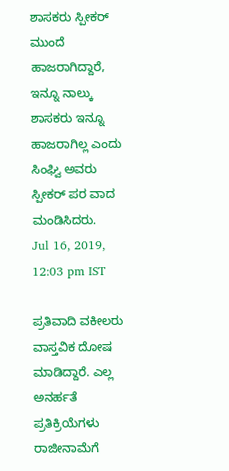ಶಾಸಕರು ಸ್ಪೀಕರ್ ಮುಂದೆ ಹಾಜರಾಗಿದ್ದಾರೆ, ಇನ್ನೂ ನಾಲ್ಕು ಶಾಸಕರು ಇನ್ನೂ ಹಾಜರಾಗಿಲ್ಲ ಎಂದು ಸಿಂಘ್ವಿ ಅವರು ಸ್ಪೀಕರ್ ಪರ ವಾದ ಮಂಡಿಸಿದರು.
Jul 16, 2019, 12:03 pm IST

ಪ್ರತಿವಾದಿ ವಕೀಲರು ವಾಸ್ತವಿಕ ದೋಷ ಮಾಡಿದ್ದಾರೆ. ಎಲ್ಲ ಅನರ್ಹತೆ ಪ್ರತಿಕ್ರಿಯೆಗಳು ರಾಜೀನಾಮೆಗೆ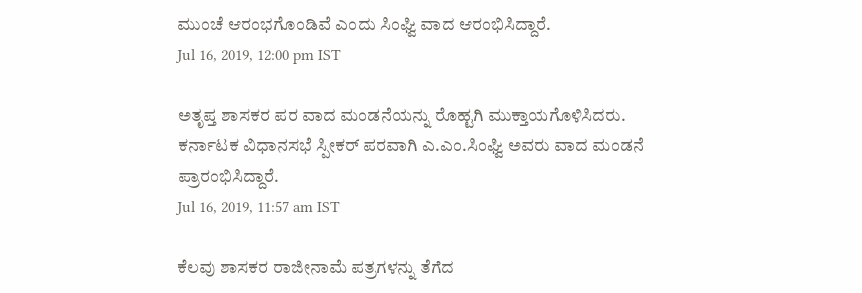ಮುಂಚೆ ಆರಂಭಗೊಂಡಿವೆ ಎಂದು ಸಿಂಘ್ವಿ ವಾದ ಆರಂಭಿಸಿದ್ದಾರೆ.
Jul 16, 2019, 12:00 pm IST

ಅತೃಪ್ತ ಶಾಸಕರ ಪರ ವಾದ ಮಂಡನೆಯನ್ನು ರೊಹ್ಟಗಿ ಮುಕ್ತಾಯಗೊಳಿಸಿದರು. ಕರ್ನಾಟಕ ವಿಧಾನಸಭೆ ಸ್ಪೀಕರ್ ಪರವಾಗಿ ಎ.ಎಂ.ಸಿಂಘ್ವಿ ಅವರು ವಾದ ಮಂಡನೆ ಪ್ರಾರಂಭಿಸಿದ್ದಾರೆ.
Jul 16, 2019, 11:57 am IST

ಕೆಲವು ಶಾಸಕರ ರಾಜೀನಾಮೆ ಪತ್ರಗಳನ್ನು ತೆಗೆದ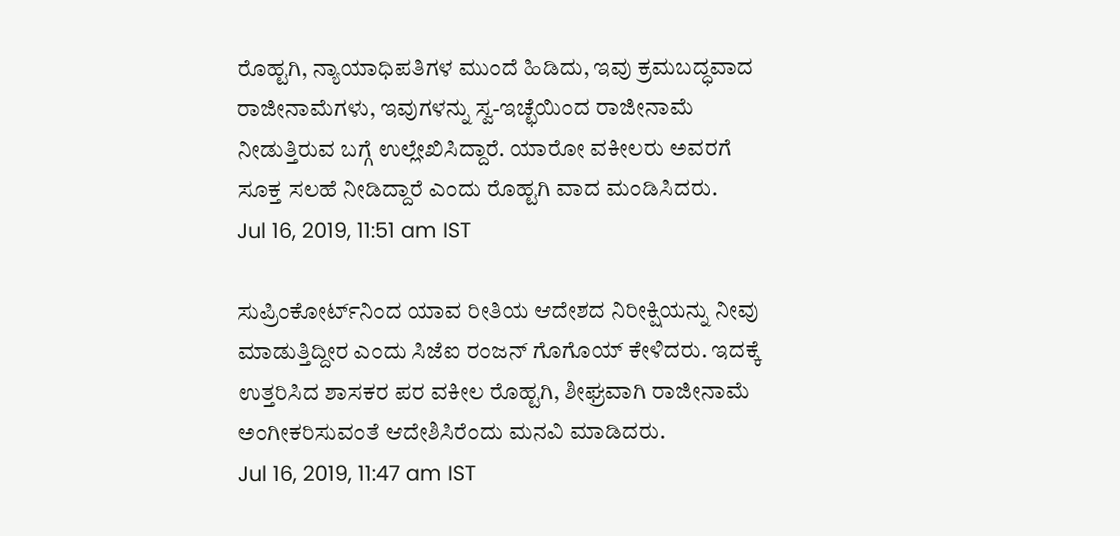ರೊಹ್ಟಗಿ, ನ್ಯಾಯಾಧಿಪತಿಗಳ ಮುಂದೆ ಹಿಡಿದು, ಇವು ಕ್ರಮಬದ್ಧವಾದ ರಾಜೀನಾಮೆಗಳು, ಇವುಗಳನ್ನು ಸ್ವ-ಇಚ್ಛೆಯಿಂದ ರಾಜೀನಾಮೆ ನೀಡುತ್ತಿರುವ ಬಗ್ಗೆ ಉಲ್ಲೇಖಿಸಿದ್ದಾರೆ. ಯಾರೋ ವಕೀಲರು ಅವರಗೆ ಸೂಕ್ತ ಸಲಹೆ ನೀಡಿದ್ದಾರೆ ಎಂದು ರೊಹ್ಟಗಿ ವಾದ ಮಂಡಿಸಿದರು.
Jul 16, 2019, 11:51 am IST

ಸುಪ್ರಿಂಕೋರ್ಟ್‌ನಿಂದ ಯಾವ ರೀತಿಯ ಆದೇಶದ ನಿರೀಕ್ಷಿಯನ್ನು ನೀವು ಮಾಡುತ್ತಿದ್ದೀರ ಎಂದು ಸಿಜೆಐ ರಂಜನ್ ಗೊಗೊಯ್ ಕೇಳಿದರು. ಇದಕ್ಕೆ ಉತ್ತರಿಸಿದ ಶಾಸಕರ ಪರ ವಕೀಲ ರೊಹ್ಟಗಿ, ಶೀಘ್ರವಾಗಿ ರಾಜೀನಾಮೆ ಅಂಗೀಕರಿಸುವಂತೆ ಆದೇಶಿಸಿರೆಂದು ಮನವಿ ಮಾಡಿದರು.
Jul 16, 2019, 11:47 am IST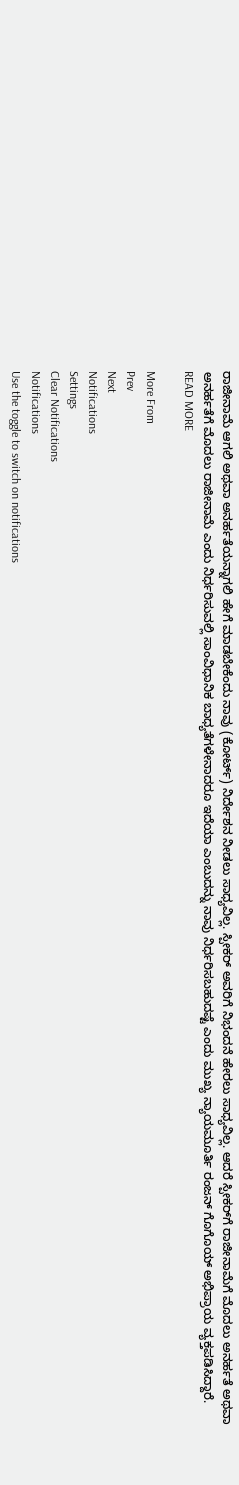ರಾಜೀನಾಮೆ ಆಗಲಿ ಅಥವಾ ಅನರ್ಹತೆಯನ್ನಾಗಲಿ ಹೇಗೆ ಮಾಡಬೇಕೆಂದು ನಾವು (ಕೋರ್ಟ್‌) ನಿರ್ದೇಶನ ನೀಡಲು ಸಾಧ್ಯವಿಲ್ಲ. ಸ್ಪೀಕರ್ ಅವರಿಗೆ ನಿಭಂದನೆ ಹೇರಲು ಸಾಧ್ಯವಿಲ್ಲ. ಆದರೆ ಸ್ಪೀಕರ್‌ಗೆ ರಾಜೀನಾಮೆಗೆ ಮೊದಲು ಅನರ್ಹತೆ ಅಥವಾ ಅನರ್ಹತೆಗೆ ಮೊದಲು ರಾಜೀನಾಮೆ ಎಂದು ನಿರ್ಧರಿಸುವಲ್ಲಿ ಸಾಂವಿಧಾನಿಕ ಬಾಧ್ಯತೆಗಳೇನಾದರೂ ಇದೆಯಾ ಎಂಬುದನ್ನು ನಾವು ನಿರ್ಧರಿಸಬಹುದಷ್ಟೆ ಎಂದು ಮುಖ್ಯ ನ್ಯಾಯಮೂರ್ತಿ ರಂಜನ್ ಗೊಗೊಯ್ ಅಭಿಪ್ರಾಯ ವ್ಯಕ್ತಪಡಿಸಿದ್ದಾರೆ.
READ MORE

More From
Prev
Next
Notifications
Settings
Clear Notifications
Notifications
Use the toggle to switch on notifications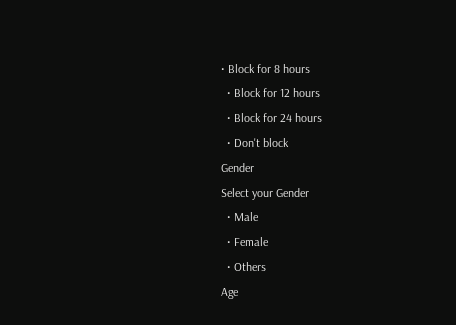• Block for 8 hours
  • Block for 12 hours
  • Block for 24 hours
  • Don't block
Gender
Select your Gender
  • Male
  • Female
  • Others
Age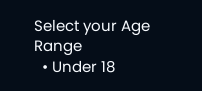Select your Age Range
  • Under 18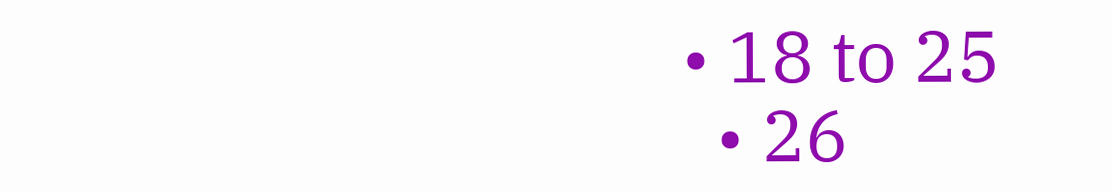• 18 to 25
  • 26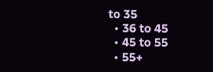to 35
  • 36 to 45
  • 45 to 55
  • 55+